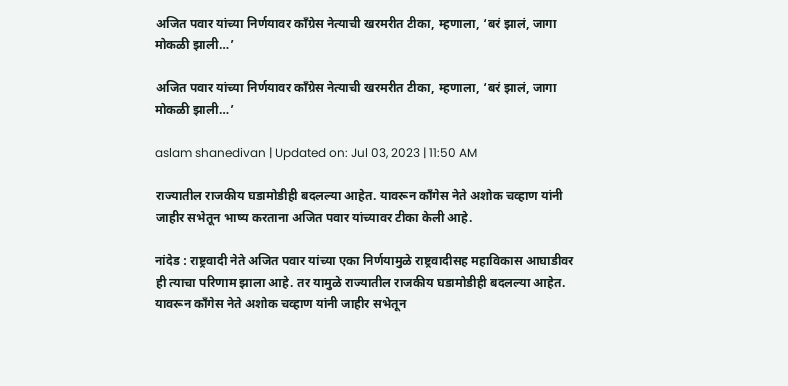अजित पवार यांच्या निर्णयावर काँग्रेस नेत्याची खरमरीत टीका, म्हणाला, ‘बरं झालं, जागा मोकळी झाली…’

अजित पवार यांच्या निर्णयावर काँग्रेस नेत्याची खरमरीत टीका, म्हणाला, ‘बरं झालं, जागा मोकळी झाली…’

aslam shanedivan | Updated on: Jul 03, 2023 | 11:50 AM

राज्यातील राजकीय घडामोडीही बदलल्या आहेत. यावरून काँगेस नेते अशोक चव्हाण यांनी जाहीर सभेतून भाष्य करताना अजित पवार यांच्यावर टीका केली आहे.

नांदेड : राष्ट्रवादी नेते अजित पवार यांच्या एका निर्णयामुळे राष्ट्रवादीसह महाविकास आघाडीवर ही त्याचा परिणाम झाला आहे. तर यामुळे राज्यातील राजकीय घडामोडीही बदलल्या आहेत. यावरून काँगेस नेते अशोक चव्हाण यांनी जाहीर सभेतून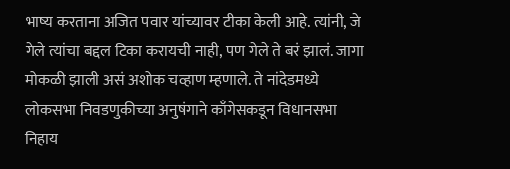भाष्य करताना अजित पवार यांच्यावर टीका केली आहे. त्यांनी, जे गेले त्यांचा बद्दल टिका करायची नाही, पण गेले ते बरं झालं. जागा मोकळी झाली असं अशोक चव्हाण म्हणाले. ते नांदेडमध्ये लोकसभा निवडणुकीच्या अनुषंगाने काँगेसकडून विधानसभा निहाय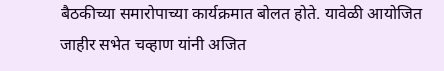बैठकीच्या समारोपाच्या कार्यक्रमात बोलत होते. यावेळी आयोजित जाहीर सभेत चव्हाण यांनी अजित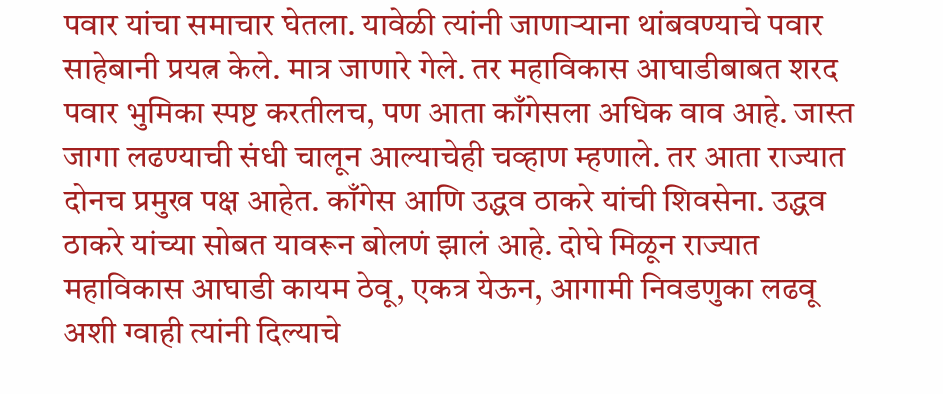पवार यांचा समाचार घेतला. यावेळी त्यांनी जाणाऱ्याना थांबवण्याचे पवार साहेबानी प्रयत्न केले. मात्र जाणारे गेले. तर महाविकास आघाडीबाबत शरद पवार भुमिका स्पष्ट करतीलच, पण आता काँगेसला अधिक वाव आहे. जास्त जागा लढण्याची संधी चालून आल्याचेही चव्हाण म्हणाले. तर आता राज्यात दोनच प्रमुख पक्ष आहेत. काँगेस आणि उद्धव ठाकरे यांची शिवसेना. उद्धव ठाकरे यांच्या सोबत यावरून बोलणं झालं आहे. दोघे मिळून राज्यात महाविकास आघाडी कायम ठेवू, एकत्र येऊन, आगामी निवडणुका लढवू अशी ग्वाही त्यांनी दिल्याचे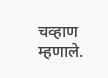चव्हाण म्हणाले.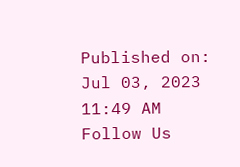Published on: Jul 03, 2023 11:49 AM
Follow Us